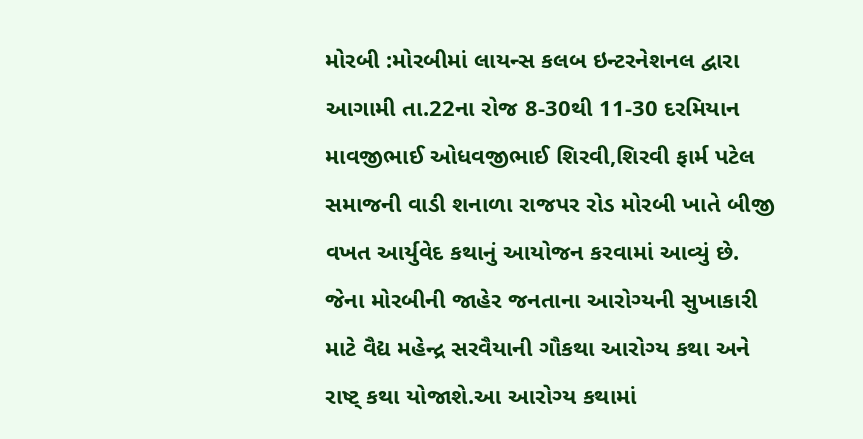મોરબી :મોરબીમાં લાયન્સ કલબ ઇન્ટરનેશનલ દ્વારા આગામી તા.22ના રોજ 8-30થી 11-30 દરમિયાન માવજીભાઈ ઓધવજીભાઈ શિરવી,શિરવી ફાર્મ પટેલ સમાજની વાડી શનાળા રાજપર રોડ મોરબી ખાતે બીજી વખત આર્યુવેદ કથાનું આયોજન કરવામાં આવ્યું છે. જેના મોરબીની જાહેર જનતાના આરોગ્યની સુખાકારી માટે વૈદ્ય મહેન્દ્ર સરવૈયાની ગૌકથા આરોગ્ય કથા અને રાષ્ટ્ કથા યોજાશે.આ આરોગ્ય કથામાં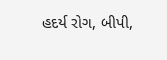હદર્ય રોગ, બીપી,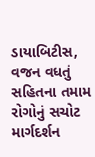ડાયાબિટીસ, વજન વધતું સહિતના તમામ રોગોનું સચોટ માર્ગદર્શન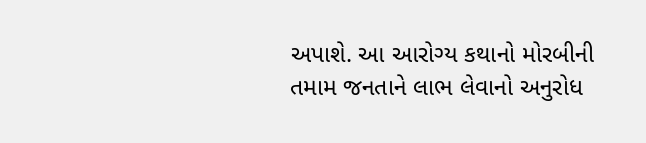અપાશે. આ આરોગ્ય કથાનો મોરબીની તમામ જનતાને લાભ લેવાનો અનુરોધ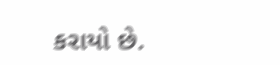કરાયો છે.